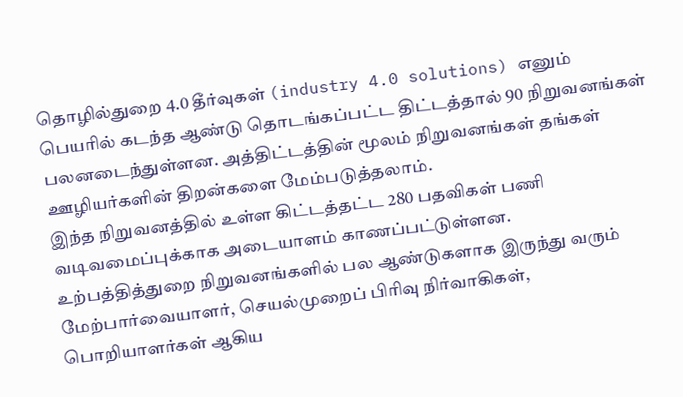தொழில்துறை 4.0 தீர்வுகள் (industry 4.0 solutions) எனும் பெயரில் கடந்த ஆண்டு தொடங்கப்பட்ட திட்டத்தால் 90 நிறுவனங்கள் பலனடைந்துள்ளன. அத்திட்டத்தின் மூலம் நிறுவனங்கள் தங்கள் ஊழியர்களின் திறன்களை மேம்படுத்தலாம்.
இந்த நிறுவனத்தில் உள்ள கிட்டத்தட்ட 280 பதவிகள் பணி வடிவமைப்புக்காக அடையாளம் காணப்பட்டுள்ளன.
உற்பத்தித்துறை நிறுவனங்களில் பல ஆண்டுகளாக இருந்து வரும் மேற்பார்வையாளர், செயல்முறைப் பிரிவு நிர்வாகிகள், பொறியாளர்கள் ஆகிய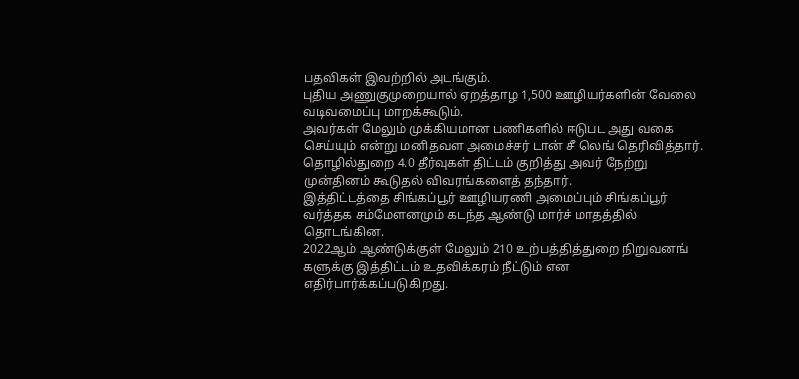பதவிகள் இவற்றில் அடங்கும்.
புதிய அணுகுமுறையால் ஏறத்தாழ 1,500 ஊழியர்களின் வேலை வடிவமைப்பு மாறக்கூடும்.
அவர்கள் மேலும் முக்கியமான பணிகளில் ஈடுபட அது வகை செய்யும் என்று மனிதவள அமைச்சர் டான் சீ லெங் தெரிவித்தார்.
தொழில்துறை 4.0 தீர்வுகள் திட்டம் குறித்து அவர் நேற்று முன்தினம் கூடுதல் விவரங்களைத் தந்தார்.
இத்திட்டத்தை சிங்கப்பூர் ஊழியரணி அமைப்பும் சிங்கப்பூர் வர்த்தக சம்மேளனமும் கடந்த ஆண்டு மார்ச் மாதத்தில் தொடங்கின.
2022ஆம் ஆண்டுக்குள் மேலும் 210 உற்பத்தித்துறை நிறுவனங்
களுக்கு இத்திட்டம் உதவிக்கரம் நீட்டும் என எதிர்பார்க்கப்படுகிறது.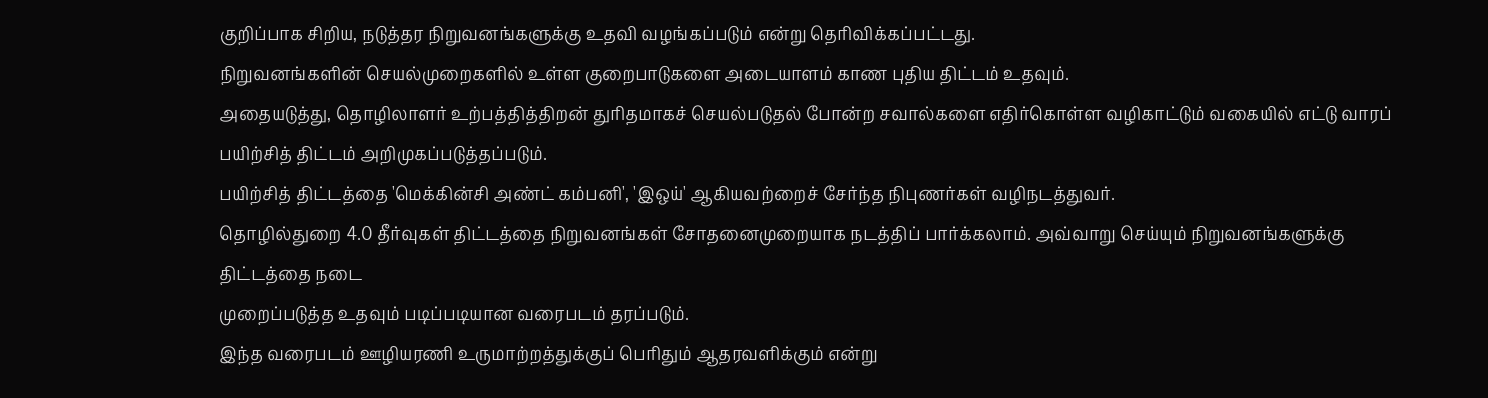குறிப்பாக சிறிய, நடுத்தர நிறுவனங்களுக்கு உதவி வழங்கப்படும் என்று தெரிவிக்கப்பட்டது.
நிறுவனங்களின் செயல்முறைகளில் உள்ள குறைபாடுகளை அடையாளம் காண புதிய திட்டம் உதவும்.
அதையடுத்து, தொழிலாளர் உற்பத்தித்திறன் துரிதமாகச் செயல்படுதல் போன்ற சவால்களை எதிர்கொள்ள வழிகாட்டும் வகையில் எட்டு வாரப் பயிற்சித் திட்டம் அறிமுகப்படுத்தப்படும்.
பயிற்சித் திட்டத்தை 'மெக்கின்சி அண்ட் கம்பனி', 'இஒய்' ஆகியவற்றைச் சேர்ந்த நிபுணர்கள் வழிநடத்துவர்.
தொழில்துறை 4.0 தீர்வுகள் திட்டத்தை நிறுவனங்கள் சோதனைமுறையாக நடத்திப் பார்க்கலாம். அவ்வாறு செய்யும் நிறுவனங்களுக்கு திட்டத்தை நடை
முறைப்படுத்த உதவும் படிப்படியான வரைபடம் தரப்படும்.
இந்த வரைபடம் ஊழியரணி உருமாற்றத்துக்குப் பெரிதும் ஆதரவளிக்கும் என்று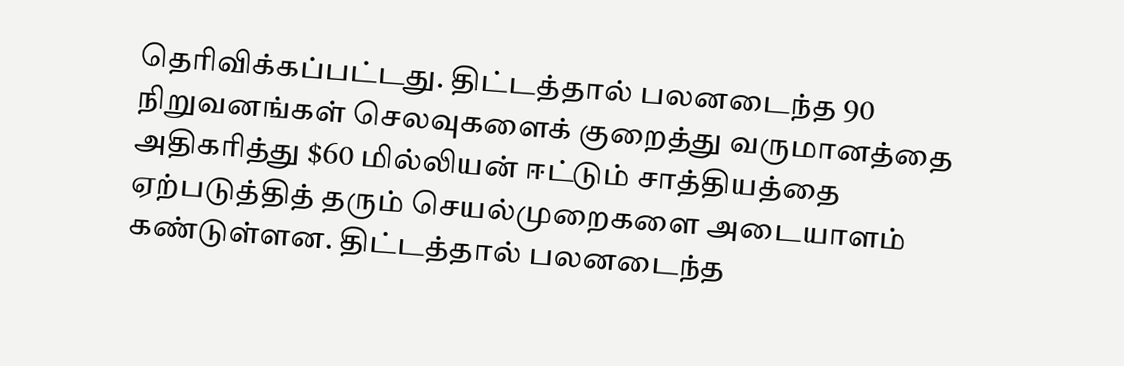தெரிவிக்கப்பட்டது. திட்டத்தால் பலனடைந்த 90 நிறுவனங்கள் செலவுகளைக் குறைத்து வருமானத்தை அதிகரித்து $60 மில்லியன் ஈட்டும் சாத்தியத்தை ஏற்படுத்தித் தரும் செயல்முறைகளை அடையாளம் கண்டுள்ளன. திட்டத்தால் பலனடைந்த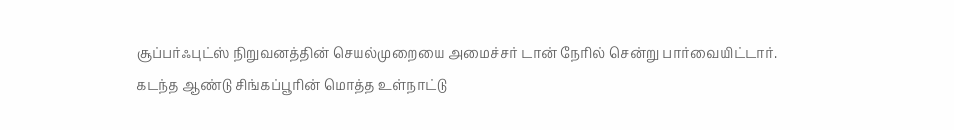சூப்பர்ஃபுட்ஸ் நிறுவனத்தின் செயல்முறையை அமைச்சர் டான் நேரில் சென்று பார்வையிட்டார்.
கடந்த ஆண்டு சிங்கப்பூரின் மொத்த உள்நாட்டு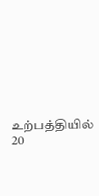உற்பத்தியில் 20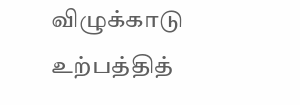விழுக்காடு உற்பத்தித்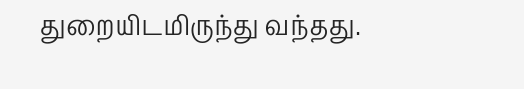துறையிடமிருந்து வந்தது.